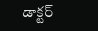డాక్టర్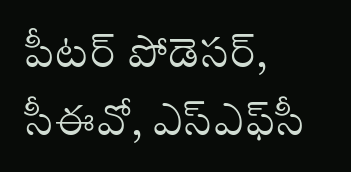పీటర్ పోడెసర్, సీఈవో, ఎస్‌ఎఫ్‌సీ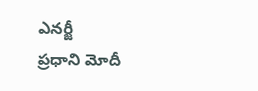ఎనర్జీ
ప్రధాని మోదీ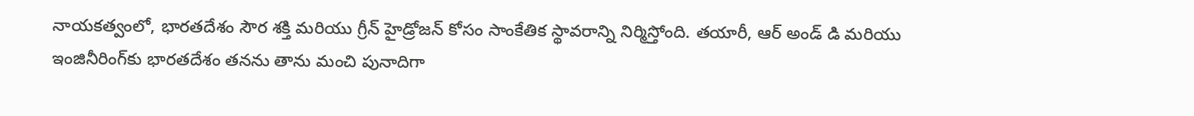నాయకత్వంలో, భారతదేశం సౌర శక్తి మరియు గ్రీన్ హైడ్రోజన్ కోసం సాంకేతిక స్థావరాన్ని నిర్మిస్తోంది. తయారీ, ఆర్ అండ్ డి మరియు ఇంజినీరింగ్‌కు భారతదేశం తనను తాను మంచి పునాదిగా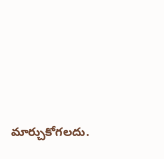మార్చుకోగలదు.